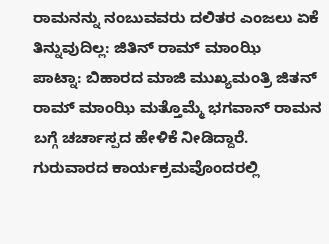ರಾಮನನ್ನು ನಂಬುವವರು ದಲಿತರ ಎಂಜಲು ಏಕೆ ತಿನ್ನುವುದಿಲ್ಲ: ಜಿತಿನ್ ರಾಮ್ ಮಾಂಝಿ
ಪಾಟ್ನಾ: ಬಿಹಾರದ ಮಾಜಿ ಮುಖ್ಯಮಂತ್ರಿ ಜಿತನ್ ರಾಮ್ ಮಾಂಝಿ ಮತ್ತೊಮ್ಮೆ ಭಗವಾನ್ ರಾಮನ ಬಗ್ಗೆ ಚರ್ಚಾಸ್ಪದ ಹೇಳಿಕೆ ನೀಡಿದ್ದಾರೆ.
ಗುರುವಾರದ ಕಾರ್ಯಕ್ರಮವೊಂದರಲ್ಲಿ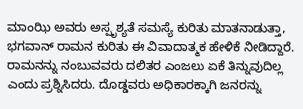ಮಾಂಝಿ ಅವರು ಅಸ್ಪೃಶ್ಯತೆ ಸಮಸ್ಯೆ ಕುರಿತು ಮಾತನಾಡುತ್ತಾ, ಭಗವಾನ್ ರಾಮನ ಕುರಿತು ಈ ವಿವಾದಾತ್ಮಕ ಹೇಳಿಕೆ ನೀಡಿದ್ದಾರೆ. ರಾಮನನ್ನು ನಂಬುವವರು ದಲಿತರ ಎಂಜಲು ಏಕೆ ತಿನ್ನುವುದಿಲ್ಲ ಎಂದು ಪ್ರಶ್ನಿಸಿದರು. ದೊಡ್ಡವರು ಅಧಿಕಾರಕ್ಕಾಗಿ ಜನರನ್ನು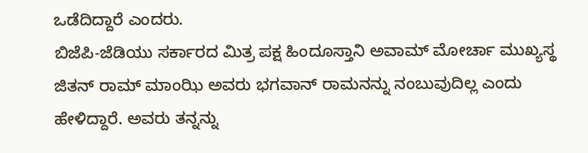ಒಡೆದಿದ್ದಾರೆ ಎಂದರು.
ಬಿಜೆಪಿ-ಜೆಡಿಯು ಸರ್ಕಾರದ ಮಿತ್ರ ಪಕ್ಷ ಹಿಂದೂಸ್ತಾನಿ ಅವಾಮ್ ಮೋರ್ಚಾ ಮುಖ್ಯಸ್ಥ ಜಿತನ್ ರಾಮ್ ಮಾಂಝಿ ಅವರು ಭಗವಾನ್ ರಾಮನನ್ನು ನಂಬುವುದಿಲ್ಲ ಎಂದು ಹೇಳಿದ್ದಾರೆ. ಅವರು ತನ್ನನ್ನು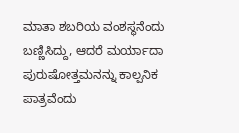ಮಾತಾ ಶಬರಿಯ ವಂಶಸ್ಥನೆಂದು ಬಣ್ಣಿಸಿದ್ದು, ಆದರೆ ಮರ್ಯಾದಾ ಪುರುಷೋತ್ತಮನನ್ನು ಕಾಲ್ಪನಿಕ ಪಾತ್ರವೆಂದು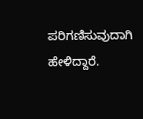ಪರಿಗಣಿಸುವುದಾಗಿ ಹೇಳಿದ್ದಾರೆ.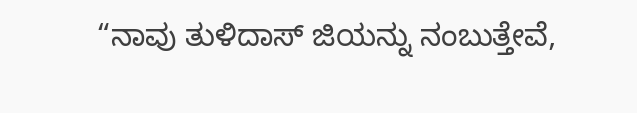“ನಾವು ತುಳಿದಾಸ್ ಜಿಯನ್ನು ನಂಬುತ್ತೇವೆ,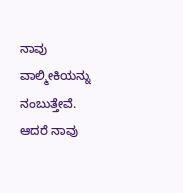ನಾವು ವಾಲ್ಮೀಕಿಯನ್ನು ನಂಬುತ್ತೇವೆ. ಆದರೆ ನಾವು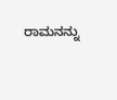ರಾಮನನ್ನು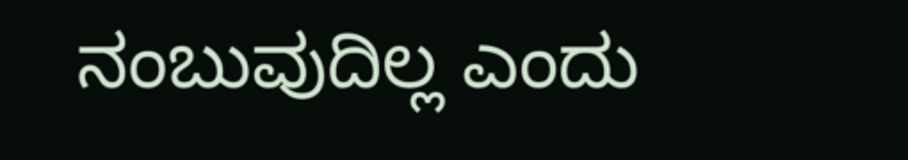ನಂಬುವುದಿಲ್ಲ ಎಂದು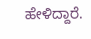ಹೇಳಿದ್ದಾರೆ.